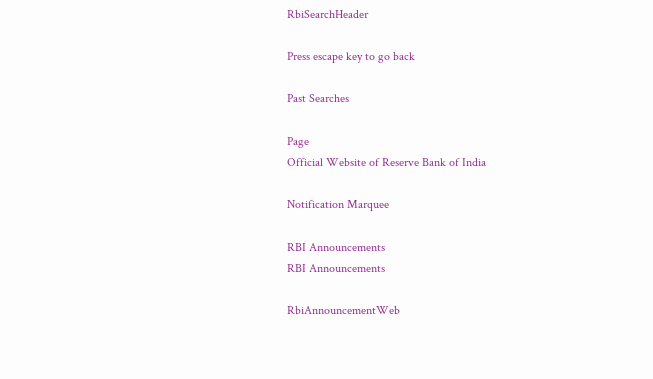RbiSearchHeader

Press escape key to go back

Past Searches

Page
Official Website of Reserve Bank of India

Notification Marquee

RBI Announcements
RBI Announcements

RbiAnnouncementWeb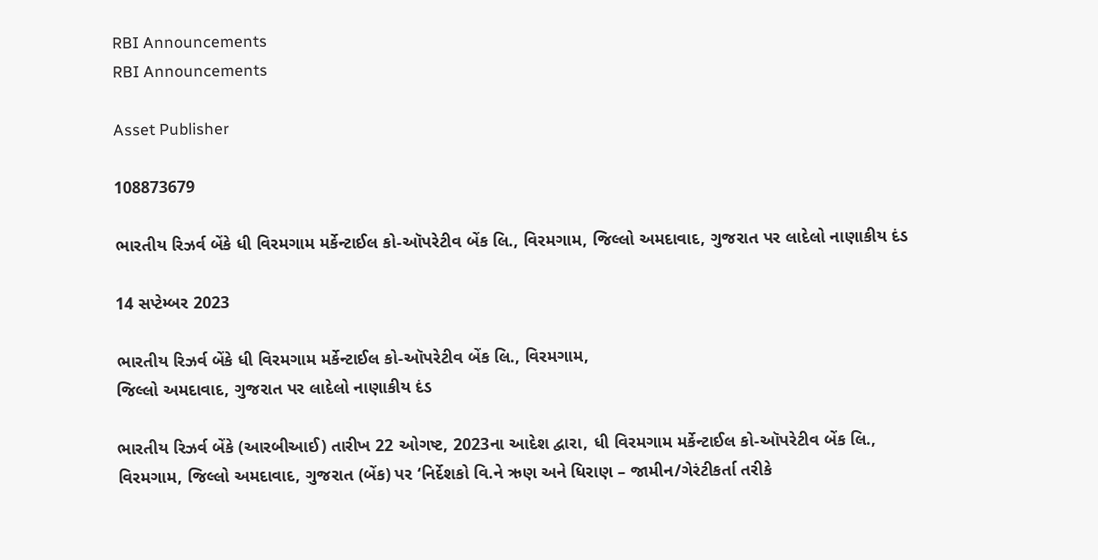RBI Announcements
RBI Announcements

Asset Publisher

108873679

ભારતીય રિઝર્વ બેંકે ધી વિરમગામ મર્કેન્ટાઈલ કો-ઑપરેટીવ બેંક લિ., વિરમગામ, જિલ્લો અમદાવાદ, ગુજરાત પર લાદેલો નાણાકીય દંડ

14 સપ્ટેમ્બર 2023

ભારતીય રિઝર્વ બેંકે ધી વિરમગામ મર્કેન્ટાઈલ કો-ઑપરેટીવ બેંક લિ., વિરમગામ,
જિલ્લો અમદાવાદ, ગુજરાત પર લાદેલો નાણાકીય દંડ

ભારતીય રિઝર્વ બેંકે (આરબીઆઈ) તારીખ 22 ઓગષ્ટ, 2023ના આદેશ દ્વારા, ધી વિરમગામ મર્કેન્ટાઈલ કો-ઑપરેટીવ બેંક લિ., વિરમગામ, જિલ્લો અમદાવાદ, ગુજરાત (બેંક) પર ‘નિર્દેશકો વિ.ને ઋણ અને ધિરાણ – જામીન/ગેરંટીકર્તા તરીકે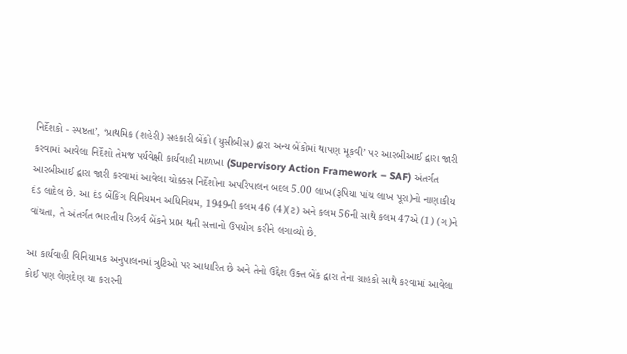નિર્દેશકો - સ્પષ્ટતા’, ‘પ્રાથમિક (શહેરી) સહકારી બેંકો (યુસીબીસ) દ્વારા અન્ય બેંકોમાં થાપણ મૂકવી’ પર આરબીઆઈ દ્વારા જારી કરવામાં આવેલા નિર્દેશો તેમજ પર્યવેક્ષી કાર્યવાહી માળખા (Supervisory Action Framework – SAF) અંતર્ગત આરબીઆઈ દ્વારા જારી કરવામાં આવેલા ચોક્કસ નિર્દેશોના અપરિપાલન બદલ 5.00 લાખ(રૂપિયા પાંચ લાખ પૂરા)નો નાણાકીય દંડ લાદેલ છે. આ દંડ બેંકિંગ વિનિયમન અધિનિયમ, 1949ની કલમ 46 (4)(ટ) અને કલમ 56ની સાથે કલમ 47એ (1) (ગ)ને વાંચતા, તે અંતર્ગત ભારતીય રિઝર્વ બેંકને પ્રાપ્ત થતી સત્તાનો ઉપયોગ કરીને લગાવ્યો છે.

આ કાર્યવાહી વિનિયામક અનુપાલનમાં ત્રુટિઓ પર આધારિત છે અને તેનો ઉદ્દેશ ઉક્ત બેંક દ્વારા તેના ગ્રાહકો સાથે કરવામાં આવેલા કોઈ પણ લેણદેણ યા કરારની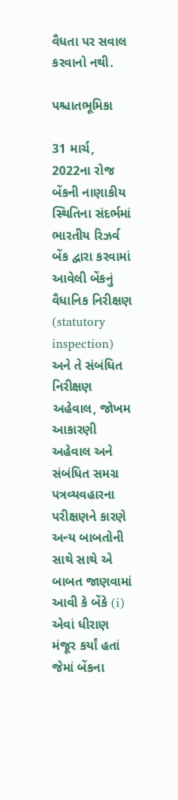વૈધતા પર સવાલ કરવાનો નથી.

પશ્ચાતભૂમિકા

31 માર્ચ, 2022ના રોજ બેંકની નાણાકીય સ્થિતિના સંદર્ભમાં ભારતીય રિઝર્વ બેંક દ્વારા કરવામાં આવેલી બેંકનું વૈધાનિક નિરીક્ષણ (statutory inspection) અને તે સંબંધિત નિરીક્ષણ અહેવાલ, જોખમ આકારણી અહેવાલ અને સંબંધિત સમગ્ર પત્રવ્યવહારના પરીક્ષણને કારણે અન્ય બાબતોની સાથે સાથે એ બાબત જાણવામાં આવી કે બેંકે (i) એવાં ધીરાણ મંજૂર કર્યાં હતાં જેમાં બેંકના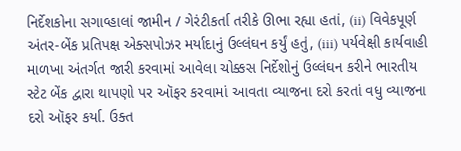નિર્દેશકોના સગાવ્હાલાં જામીન / ગેરંટીકર્તા તરીકે ઊભા રહ્યા હતાં, (ii) વિવેકપૂર્ણ અંતર-બેંક પ્રતિપક્ષ એક્સપોઝર મર્યાદાનું ઉલ્લંઘન કર્યું હતું, (iii) પર્યવેક્ષી કાર્યવાહી માળખા અંતર્ગત જારી કરવામાં આવેલા ચોક્કસ નિર્દેશોનું ઉલ્લંઘન કરીને ભારતીય સ્ટેટ બેંક દ્વારા થાપણો પર ઑફર કરવામાં આવતા વ્યાજના દરો કરતાં વધુ વ્યાજના દરો ઑફર કર્યા. ઉક્ત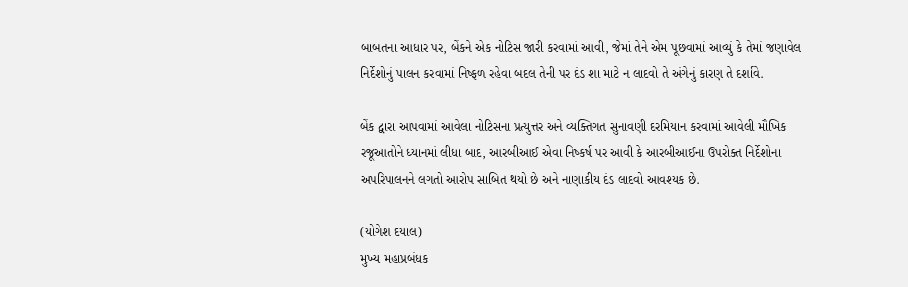બાબતના આધાર પર, બેંકને એક નોટિસ જારી કરવામાં આવી, જેમાં તેને એમ પૂછવામાં આવ્યું કે તેમાં જણાવેલ નિર્દેશોનું પાલન કરવામાં નિષ્ફળ રહેવા બદલ તેની પર દંડ શા માટે ન લાદવો તે અંગેનું કારણ તે દર્શાવે.

બેંક દ્વારા આપવામાં આવેલા નોટિસના પ્રત્યુત્તર અને વ્યક્તિગત સુનાવણી દરમિયાન કરવામાં આવેલી મૌખિક રજૂઆતોને ધ્યાનમાં લીધા બાદ, આરબીઆઈ એવા નિષ્કર્ષ પર આવી કે આરબીઆઈના ઉપરોક્ત નિર્દેશોના અપરિપાલનને લગતો આરોપ સાબિત થયો છે અને નાણાકીય દંડ લાદવો આવશ્યક છે.

(યોગેશ દયાલ)
મુખ્ય મહાપ્રબંધક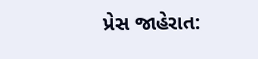પ્રેસ જાહેરાત: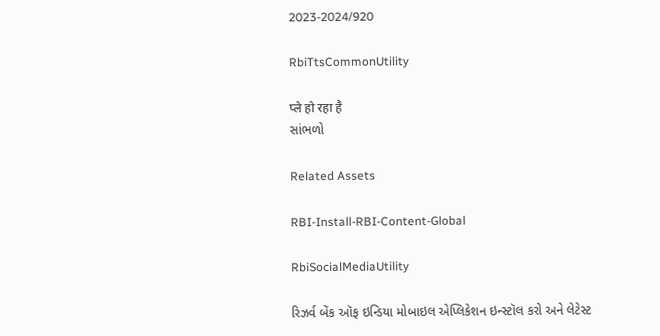2023-2024/920

RbiTtsCommonUtility

प्ले हो रहा है
સાંભળો

Related Assets

RBI-Install-RBI-Content-Global

RbiSocialMediaUtility

રિઝર્વ બેંક ઑફ ઇન્ડિયા મોબાઇલ એપ્લિકેશન ઇન્સ્ટૉલ કરો અને લેટેસ્ટ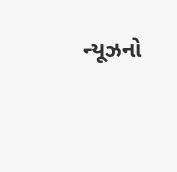ન્યૂઝનો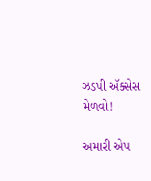ઝડપી ઍક્સેસ મેળવો!

અમારી એપ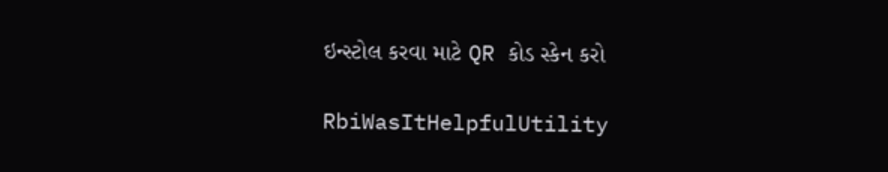ઇન્સ્ટોલ કરવા માટે QR કોડ સ્કેન કરો

RbiWasItHelpfulUtility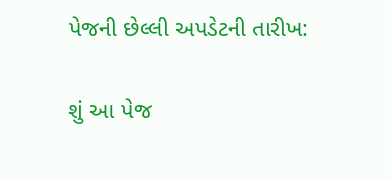પેજની છેલ્લી અપડેટની તારીખ:

શું આ પેજ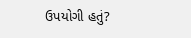ઉપયોગી હતું?